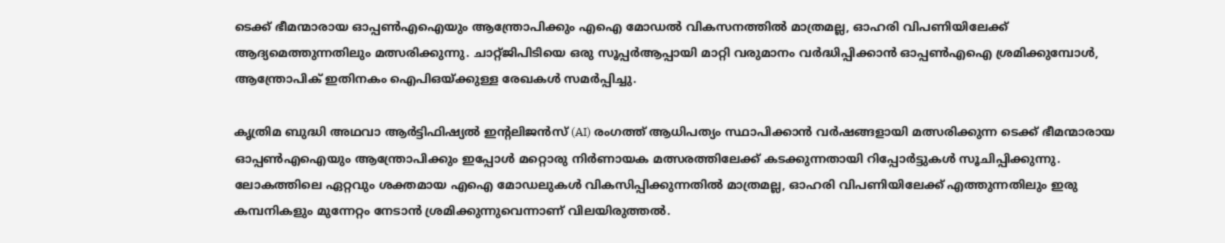ടെക്ക് ഭീമന്മാരായ ഓപ്പൺഎഐയും ആന്ത്രോപിക്കും എഐ മോഡൽ വികസനത്തിൽ മാത്രമല്ല, ഓഹരി വിപണിയിലേക്ക് ആദ്യമെത്തുന്നതിലും മത്സരിക്കുന്നു. ചാറ്റ്ജിപിടിയെ ഒരു സൂപ്പർആപ്പായി മാറ്റി വരുമാനം വർദ്ധിപ്പിക്കാൻ ഓപ്പൺഎഐ ശ്രമിക്കുമ്പോൾ, ആന്ത്രോപിക് ഇതിനകം ഐപിഒയ്ക്കുള്ള രേഖകൾ സമർപ്പിച്ചു.

കൃത്രിമ ബുദ്ധി അഥവാ ആർട്ടിഫിഷ്യൽ ഇന്‍റലിജൻസ് (AI) രംഗത്ത് ആധിപത്യം സ്ഥാപിക്കാൻ വർഷങ്ങളായി മത്സരിക്കുന്ന ടെക്ക് ഭീമന്മാരായ ഓപ്പൺഎഐയും ആന്ത്രോപിക്കും ഇപ്പോൾ മറ്റൊരു നിർണായക മത്സരത്തിലേക്ക് കടക്കുന്നതായി റിപ്പോർട്ടുകൾ സൂചിപ്പിക്കുന്നു. ലോകത്തിലെ ഏറ്റവും ശക്തമായ എഐ മോഡലുകൾ വികസിപ്പിക്കുന്നതിൽ മാത്രമല്ല, ഓഹരി വിപണിയിലേക്ക് എത്തുന്നതിലും ഇരു കമ്പനികളും മുന്നേറ്റം നേടാൻ ശ്രമിക്കുന്നുവെന്നാണ് വിലയിരുത്തൽ.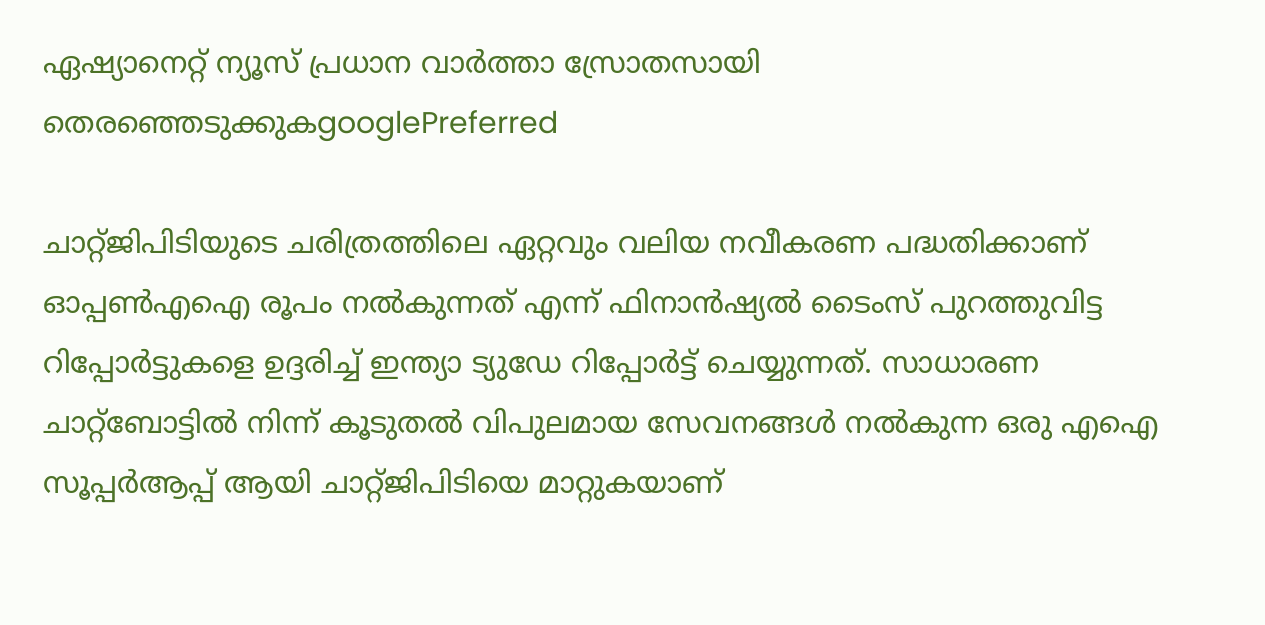ഏഷ്യാനെറ്റ് ന്യൂസ് പ്രധാന വാർത്താ സ്രോതസായി തെരഞ്ഞെടുക്കുകgooglePreferred

ചാറ്റ്ജിപിടിയുടെ ചരിത്രത്തിലെ ഏറ്റവും വലിയ നവീകരണ പദ്ധതിക്കാണ് ഓപ്പൺഎഐ രൂപം നൽകുന്നത് എന്ന് ഫിനാൻഷ്യൽ ടൈംസ് പുറത്തുവിട്ട റിപ്പോർട്ടുകളെ ഉദ്ദരിച്ച് ഇന്ത്യാ ട്യുഡേ റിപ്പോർട്ട് ചെയ്യുന്നത്. സാധാരണ ചാറ്റ്ബോട്ടിൽ നിന്ന് കൂടുതൽ വിപുലമായ സേവനങ്ങൾ നൽകുന്ന ഒരു എഐ സൂപ്പർആപ്പ് ആയി ചാറ്റ്ജിപിടിയെ മാറ്റുകയാണ്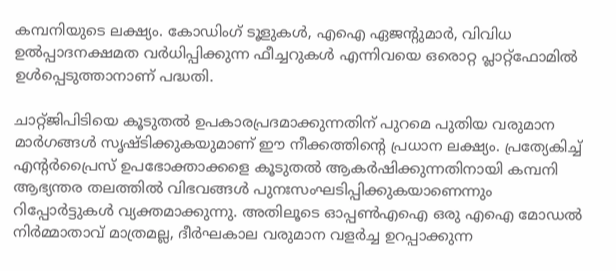കമ്പനിയുടെ ലക്ഷ്യം. കോഡിംഗ് ടൂളുകൾ, എഐ ഏജന്റുമാർ, വിവിധ ഉൽപ്പാദനക്ഷമത വർധിപ്പിക്കുന്ന ഫീച്ചറുകൾ എന്നിവയെ ഒരൊറ്റ പ്ലാറ്റ്‌ഫോമിൽ ഉൾപ്പെടുത്താനാണ് പദ്ധതി.

ചാറ്റ്ജിപിടിയെ കൂടുതൽ ഉപകാരപ്രദമാക്കുന്നതിന് പുറമെ പുതിയ വരുമാന മാർഗങ്ങൾ സൃഷ്‍ടിക്കുകയുമാണ് ഈ നീക്കത്തിന്റെ പ്രധാന ലക്ഷ്യം. പ്രത്യേകിച്ച് എന്റർപ്രൈസ് ഉപഭോക്താക്കളെ കൂടുതൽ ആകർഷിക്കുന്നതിനായി കമ്പനി ആഭ്യന്തര തലത്തിൽ വിഭവങ്ങൾ പുനഃസംഘടിപ്പിക്കുകയാണെന്നും റിപ്പോർട്ടുകൾ വ്യക്തമാക്കുന്നു. അതിലൂടെ ഓപ്പൺഎഐ ഒരു എഐ മോഡൽ നിർമ്മാതാവ് മാത്രമല്ല, ദീർഘകാല വരുമാന വളർച്ച ഉറപ്പാക്കുന്ന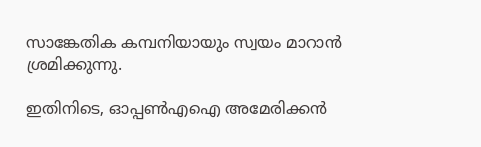സാങ്കേതിക കമ്പനിയായും സ്വയം മാറാൻ ശ്രമിക്കുന്നു.

ഇതിനിടെ, ഓപ്പൺഎഐ അമേരിക്കൻ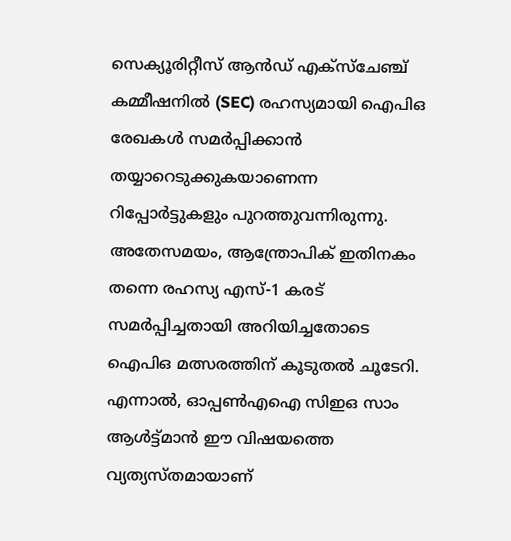സെക്യൂരിറ്റീസ് ആൻഡ് എക്സ്ചേഞ്ച് കമ്മീഷനിൽ (SEC) രഹസ്യമായി ഐപിഒ രേഖകൾ സമർപ്പിക്കാൻ തയ്യാറെടുക്കുകയാണെന്ന റിപ്പോർട്ടുകളും പുറത്തുവന്നിരുന്നു. അതേസമയം, ആന്ത്രോപിക് ഇതിനകം തന്നെ രഹസ്യ എസ്-1 കരട് സമർപ്പിച്ചതായി അറിയിച്ചതോടെ ഐപിഒ മത്സരത്തിന് കൂടുതൽ ചൂടേറി. എന്നാൽ, ഓപ്പൺഎഐ സിഇഒ സാം ആൾട്ട്മാൻ ഈ വിഷയത്തെ വ്യത്യസ്‍തമായാണ്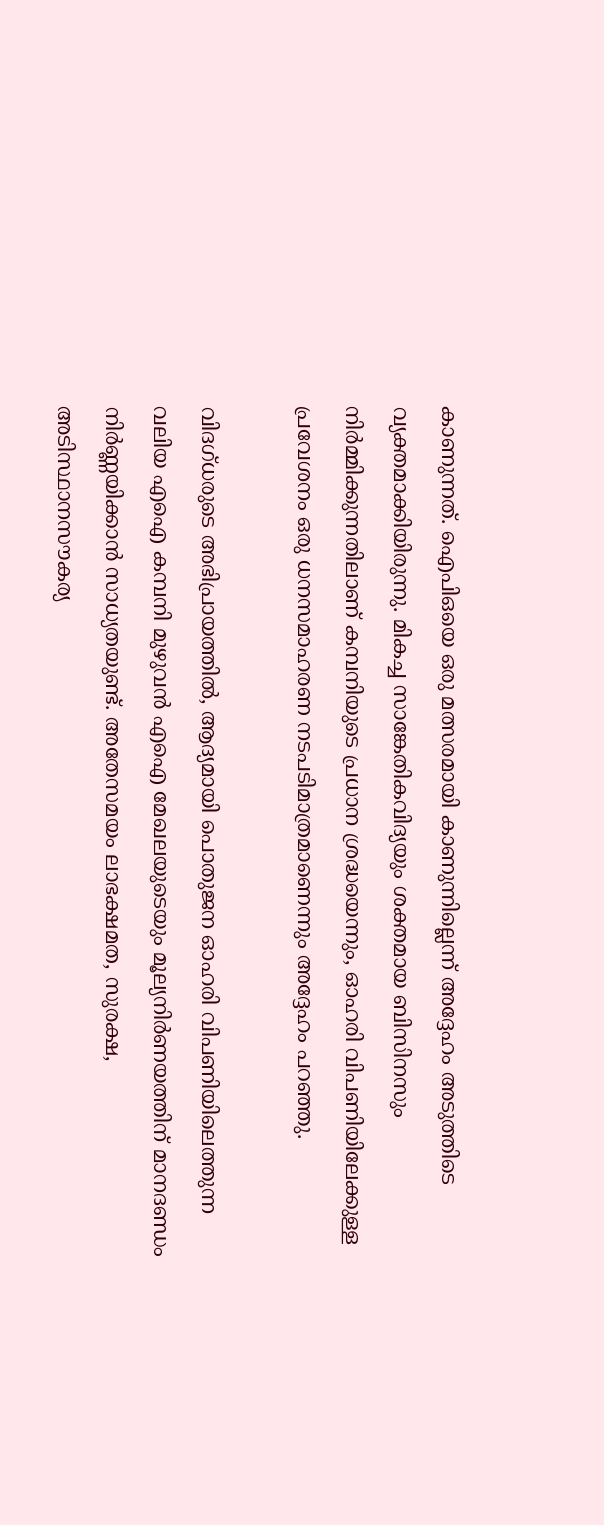കാണുന്നത്. ഐപിഒയെ ഒരു മത്സരമായി കാണുന്നില്ലെന്ന് അദ്ദേഹം അടുത്തിടെ വ്യക്തമാക്കിയിരുന്നു. മികച്ച സാങ്കേതികവിദ്യയും ശക്തമായ ബിസിനസും നിർമ്മിക്കുന്നതിലാണ് കമ്പനിയുടെ പ്രധാന ശ്രദ്ധയെന്നും, ഓഹരി വിപണിയിലേക്കുള്ള പ്രവേശനം ഒരു ധനസമാഹരണ നടപടിമാത്രമാണെന്നും അദ്ദേഹം പറഞ്ഞു.

വിദഗ്ധരുടെ അഭിപ്രായത്തിൽ, ആദ്യമായി പൊതുജന ഓഹരി വിപണിയിലെത്തുന്ന വലിയ എഐ കമ്പനി മുഴുവൻ എഐ മേഖലയുടെയും മൂല്യനിർണയത്തിന് മാനദണ്ഡം നിർണ്ണയിക്കാൻ സാധ്യതയുണ്ട്. അതേസമയം ലാഭക്ഷമത, സുരക്ഷ, അടിസ്ഥാനസൗകര്യ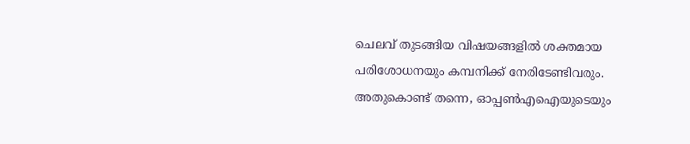ചെലവ് തുടങ്ങിയ വിഷയങ്ങളിൽ ശക്തമായ പരിശോധനയും കമ്പനിക്ക് നേരിടേണ്ടിവരും. അതുകൊണ്ട് തന്നെ, ഓപ്പൺഎഐയുടെയും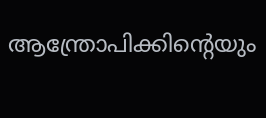ആന്ത്രോപിക്കിന്റെയും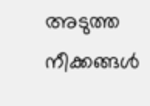അടുത്ത നീക്കങ്ങൾ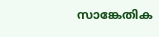സാങ്കേതിക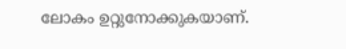ലോകം ഉറ്റുനോക്കുകയാണ്.